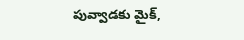పువ్వాడకు మైక్,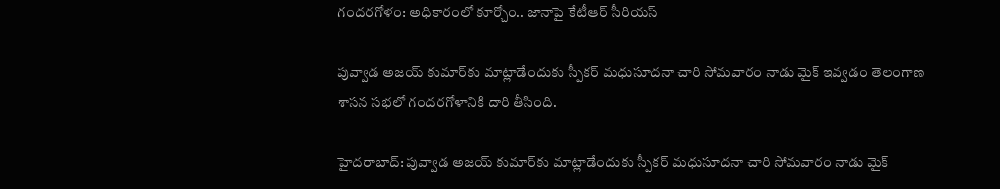గందరగోళం: అధికారంలో కూర్చోం.. జానాపై కేటీఆర్ సీరియస్

పువ్వాడ అజయ్ కుమార్‌కు మాట్లాడేందుకు స్పీకర్ మధుసూదనా చారి సోమవారం నాడు మైక్ ఇవ్వడం తెలంగాణ శాసన సభలో గందరగోళానికి దారి తీసింది.

హైదరాబాద్: పువ్వాడ అజయ్ కుమార్‌కు మాట్లాడేందుకు స్పీకర్ మధుసూదనా చారి సోమవారం నాడు మైక్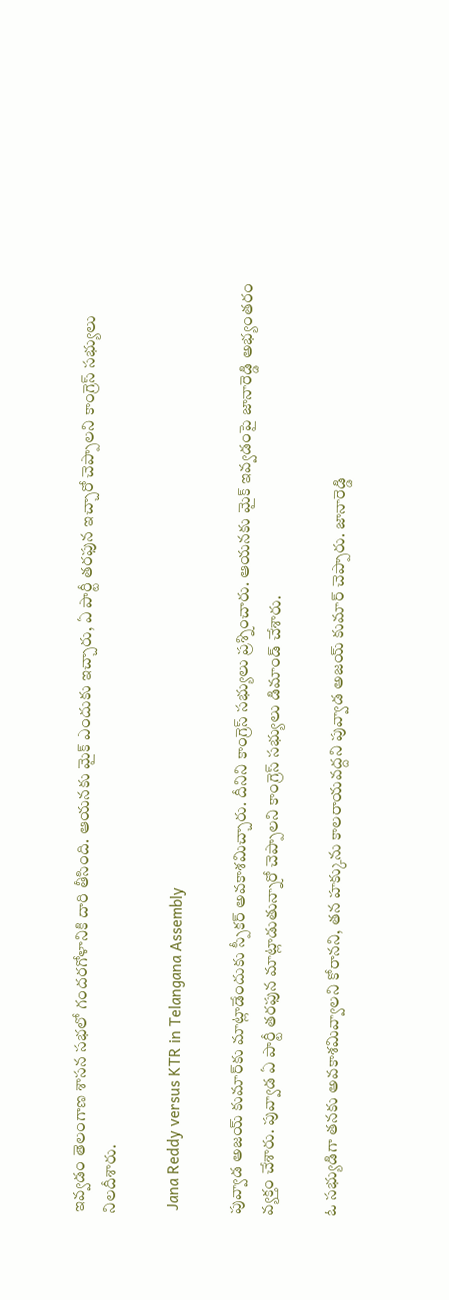ఇవ్వడం తెలంగాణ శాసన సభలో గందరగోళానికి దారి తీసింది. ఆయనకు మైక్ ఎందుకు ఇచ్చారు, ఏ పార్టీ తరఫున ఇచ్చారో చెప్పాలని కాంగ్రెస్ సభ్యులు నిలదీశారు.

 Jana Reddy versus KTR in Telangana Assembly

పువ్వాడ అజయ్ కుమార్‌కు మాట్లాడేందుకు స్పీకర్ అవకాశమిచ్చారు. దీనిని కాంగ్రెస్ సభ్యులు ప్రశ్నించారు. ఆయనకు మైక్ ఇవ్వడంపై జానారెడ్డి అభ్యంతరం వ్యక్తం చేశారు. పువ్వాడ ఏ పార్టీ తరఫున మాట్లాడుతున్నారో చెప్పాలని కాంగ్రెస్ సభ్యులు డిమాండ్ చేశారు.

ఓ సభ్యుడిగా తనకు అవకాశమివ్వాలని కోరానని, తన హక్కును కాలరాయవద్దని పువ్వాడ అజయ్ కుమార్ చెప్పారు. జానారెడ్డి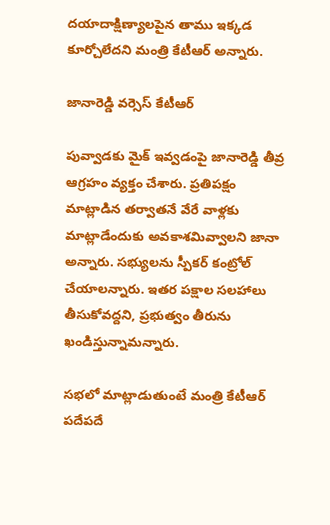దయాదాక్షిణ్యాలపైన తాము ఇక్కడ కూర్చోలేదని మంత్రి కేటీఆర్ అన్నారు.

జానారెడ్డి వర్సెస్ కేటీఆర్

పువ్వాడకు మైక్ ఇవ్వడంపై జానారెడ్డి తీవ్ర ఆగ్రహం వ్యక్తం చేశారు. ప్రతిపక్షం మాట్లాడిన తర్వాతనే వేరే వాళ్లకు మాట్లాడేందుకు అవకాశమివ్వాలని జానా అన్నారు. సభ్యులను స్పీకర్ కంట్రోల్ చేయాలన్నారు. ఇతర పక్షాల సలహాలు తీసుకోవద్దని, ప్రభుత్వం తీరును ఖండిస్తున్నామన్నారు.

సభలో మాట్లాడుతుంటే మంత్రి కేటీఆర్ పదేపదే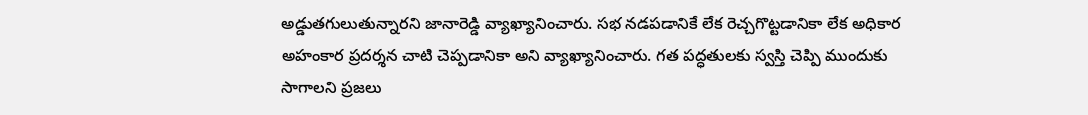అడ్డుతగులుతున్నారని జానారెడ్డి వ్యాఖ్యానించారు. సభ నడపడానికే లేక రెచ్చగొట్టడానికా లేక అధికార అహంకార ప్రదర్శన చాటి చెప్పడానికా అని వ్యాఖ్యానించారు. గత పద్ధతులకు స్వస్తి చెప్పి ముందుకు సాగాలని ప్రజలు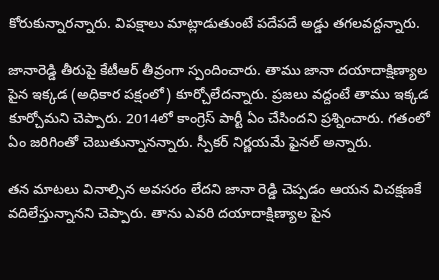కోరుకున్నారన్నారు. విపక్షాలు మాట్లాడుతుంటే పదేపదే అడ్డు తగలవద్దన్నారు.

జానారెడ్డి తీరుపై కేటీఆర్ తీవ్రంగా స్పందించారు. తాము జానా దయాదాక్షిణ్యాల పైన ఇక్కడ (అధికార పక్షంలో) కూర్చోలేదన్నారు. ప్రజలు వద్దంటే తాము ఇక్కడ కూర్చోమని చెప్పారు. 2014లో కాంగ్రెస్ పార్టీ ఏం చేసిందని ప్రశ్నించారు. గతంలో ఏం జరిగింతో చెబుతున్నానన్నారు. స్పీకర్ నిర్ణయమే ఫైనల్ అన్నారు.

తన మాటలు వినాల్సిన అవసరం లేదని జానా రెడ్డి చెప్పడం ఆయన విచక్షణకే వదిలేస్తున్నానని చెప్పారు. తాను ఎవరి దయాదాక్షిణ్యాల పైన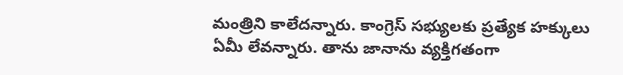మంత్రిని కాలేదన్నారు. కాంగ్రెస్ సభ్యులకు ప్రత్యేక హక్కులు ఏమీ లేవన్నారు. తాను జానాను వ్యక్తిగతంగా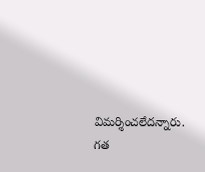విమర్శించలేదన్నారు. గత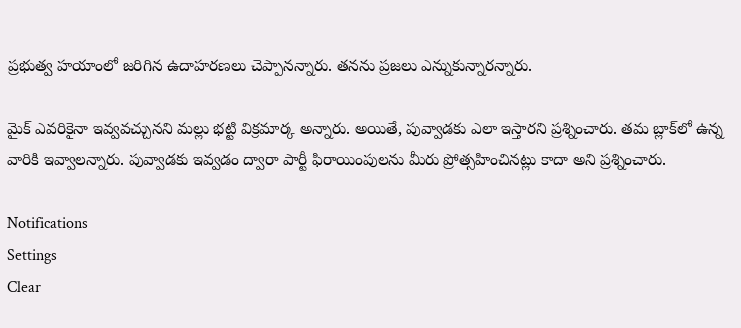ప్రభుత్వ హయాంలో జరిగిన ఉదాహరణలు చెప్పానన్నారు. తనను ప్రజలు ఎన్నుకున్నారన్నారు.

మైక్ ఎవరికైనా ఇవ్వవచ్చునని మల్లు భట్టి విక్రమార్క అన్నారు. అయితే, పువ్వాడకు ఎలా ఇస్తారని ప్రశ్నించారు. తమ బ్లాక్‌లో ఉన్న వారికి ఇవ్వాలన్నారు. పువ్వాడకు ఇవ్వడం ద్వారా పార్టీ ఫిరాయింపులను మీరు ప్రోత్సహించినట్లు కాదా అని ప్రశ్నించారు.

Notifications
Settings
Clear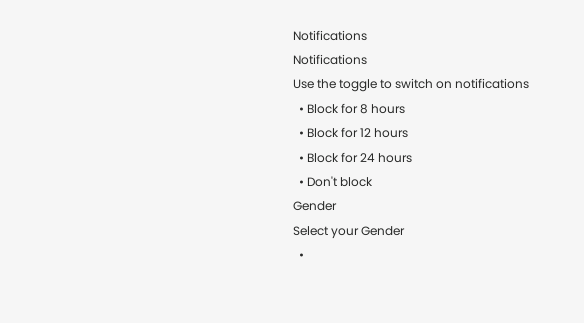Notifications
Notifications
Use the toggle to switch on notifications
  • Block for 8 hours
  • Block for 12 hours
  • Block for 24 hours
  • Don't block
Gender
Select your Gender
  •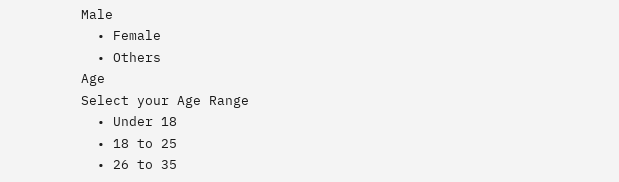Male
  • Female
  • Others
Age
Select your Age Range
  • Under 18
  • 18 to 25
  • 26 to 35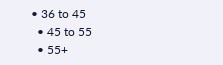• 36 to 45
  • 45 to 55
  • 55+